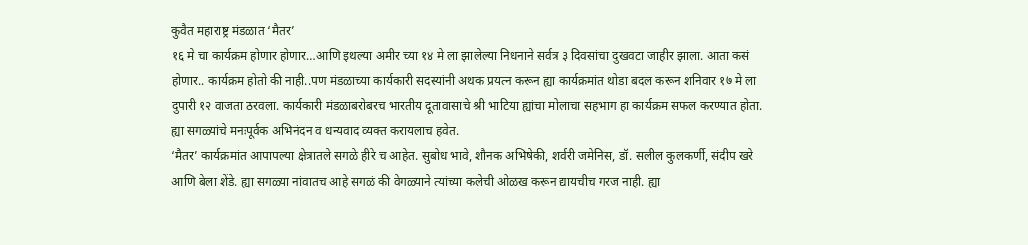कुवैत महाराष्ट्र मंडळात ‘मैतर’
१६ मे चा कार्यक्रम होणार होणार…आणि इथल्या अमीर च्या १४ मे ला झालेल्या निधनाने सर्वत्र ३ दिवसांचा दुखवटा जाहीर झाला. आता कसं होणार.. कार्यक्रम होतो की नाही..पण मंडळाच्या कार्यकारी सदस्यांनी अथक प्रयत्न करून ह्या कार्यक्रमांत थोडा बदल करून शनिवार १७ मे ला दुपारी १२ वाजता ठरवला. कार्यकारी मंडळाबरोबरच भारतीय दूतावासाचे श्री भाटिया ह्यांचा मोलाचा सहभाग हा कार्यक्रम सफल करण्यात होता. ह्या सगळ्यांचे मनःपूर्वक अभिनंदन व धन्यवाद व्यक्त करायलाच हवेत.
‘मैतर’ कार्यक्रमांत आपापल्या क्षेत्रातले सगळे हीरे च आहेत. सुबोध भावे, शौनक अभिषेकी, शर्वरी जमेनिस, डॉ. सलील कुलकर्णी, संदीप खरे आणि बेला शेंडे. ह्या सगळ्या नांवातच आहे सगळं की वेगळ्याने त्यांच्या कलेची ओळख करून द्यायचीच गरज नाही. ह्या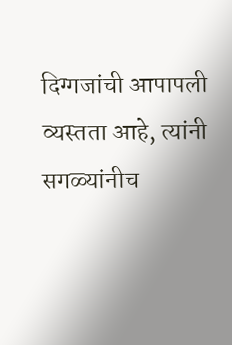दिग्गजांची आपापली व्यस्तता आहे, त्यांनी सगळ्यांनीच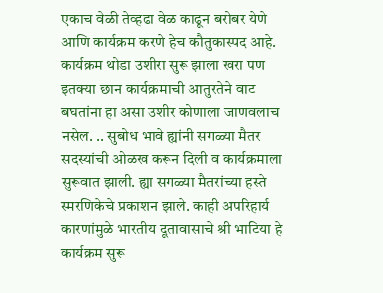एकाच वेळी तेव्हढा वेळ काढून बरोबर येणे आणि कार्यक्रम करणे हेच कौतुकास्पद आहे.
कार्यक्रम थोडा उशीरा सुरू झाला खरा पण इतक्या छान कार्यक्रमाची आतुरतेने वाट बघतांना हा असा उशीर कोणाला जाणवलाच नसेल. .. सुबोध भावे ह्यांनी सगळ्या मैतर सदस्यांची ओळख करून दिली व कार्यक्रमाला सुरूवात झाली. ह्या सगळ्या मैतरांच्या हस्ते स्मरणिकेचे प्रकाशन झाले. काही अपरिहार्य कारणांमुळे भारतीय दूतावासाचे श्री भाटिया हे कार्यक्रम सुरू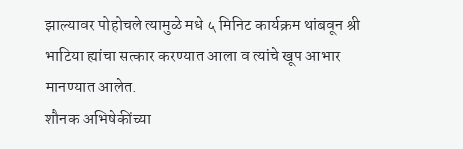झाल्यावर पोहोचले त्यामुळे मधे ५ मिनिट कार्यक्रम थांबवून श्री भाटिया ह्यांचा सत्कार करण्यात आला व त्यांचे खूप आभार मानण्यात आलेत.
शौनक अभिषेकींच्या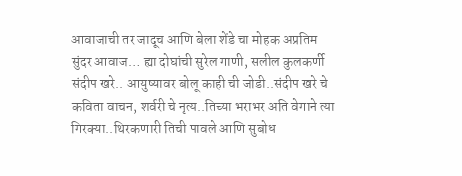आवाजाची तर जादूच आणि बेला शेंडे चा मोहक अप्रतिम सुंदर आवाज… ह्या दोघांची सुरेल गाणी, सलील कुलकर्णी संदीप खरे.. आयुष्यावर बोलू काही ची जोडी..संदीप खरे चे कविता वाचन, शर्वरी चे नृत्य..तिच्या भराभर अति वेगाने त्या गिरक्या..थिरकणारी तिची पावले आणि सुबोध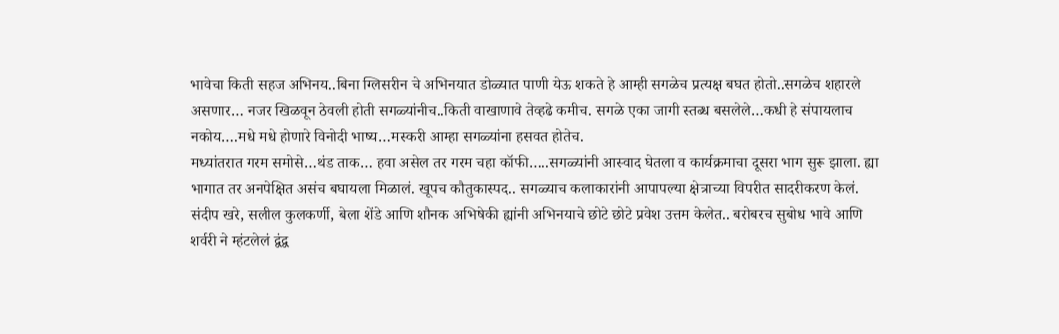भावेचा किती सहज अभिनय..बिना ग्लिसरीन चे अभिनयात डोळ्यात पाणी येऊ शकते हे आम्ही सगळेच प्रत्यक्ष बघत होतो..सगळेच शहारले असणार… नजर खिळवून ठेवली होती सगळ्यांनीच..किती वाखाणावे तेव्हढे कमीच. सगळे एका जागी स्तब्ध बसलेले…कधी हे संपायलाच नकोय….मधे मधे होणारे विनोदी भाष्य…मस्करी आम्हा सगळ्यांना हसवत होतेच.
मध्यांतरात गरम समोसे…थंड ताक… हवा असेल तर गरम चहा कॉफी…..सगळ्यांनी आस्वाद घेतला व कार्यक्रमाचा दूसरा भाग सुरू झाला. ह्या भागात तर अनपेक्षित असंच बघायला मिळालं. खूपच कौतुकास्पद.. सगळ्याच कलाकारांनी आपापल्या क्षेत्राच्या विपरीत सादरीकरण केलं. संदीप खरे, सलील कुलकर्णी, बेला शेंडे आणि शौनक अभिषेकी ह्यांनी अभिनयाचे छोटे छोटे प्रवेश उत्तम केलेत.. बरोबरच सुबोध भावे आणि शर्वरी ने म्हंटलेलं द्वंद्व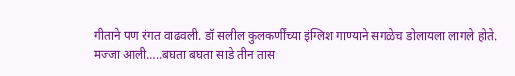गीताने पण रंगत वाढवली. डॉ सलील कुलकर्णींच्या इंग्लिश गाण्याने सगळेच डोलायला लागले होते. मज्जा आली…..बघता बघता साडे तीन तास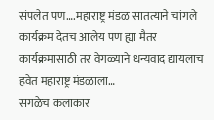संपलेत पण….महाराष्ट्र मंडळ सातत्याने चांगले कार्यक्रम देतच आलेय पण ह्या मैतर कार्यक्रमासाठी तर वेगळ्याने धन्यवाद द्यायलाच हवेत महाराष्ट्र मंडळाला…
सगळेच कलाकार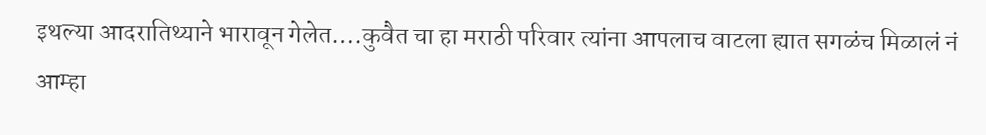इथल्या आदरातिथ्याने भारावून गेलेत….कुवैत चा हा मराठी परिवार त्यांना आपलाच वाटला ह्यात सगळंच मिळालं नं आम्हा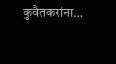कुवैतकरांना…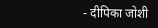- दीपिका जोशी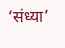‘संध्या’